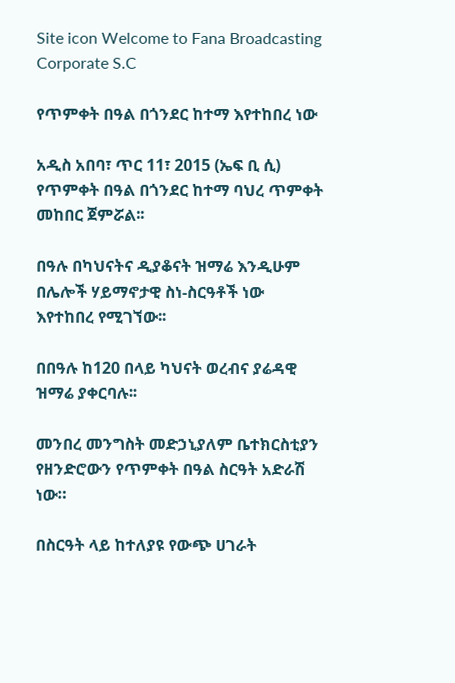Site icon Welcome to Fana Broadcasting Corporate S.C

የጥምቀት በዓል በጎንደር ከተማ እየተከበረ ነው

አዲስ አበባ፣ ጥር 11፣ 2015 (ኤፍ ቢ ሲ) የጥምቀት በዓል በጎንደር ከተማ ባህረ ጥምቀት መከበር ጀምሯል፡፡

በዓሉ በካህናትና ዲያቆናት ዝማሬ እንዲሁም በሌሎች ሃይማኖታዊ ስነ-ስርዓቶች ነው እየተከበረ የሚገኘው፡፡

በበዓሉ ከ120 በላይ ካህናት ወረብና ያሬዳዊ ዝማሬ ያቀርባሉ፡፡

መንበረ መንግስት መድኃኒያለም ቤተክርስቲያን የዘንድሮውን የጥምቀት በዓል ስርዓት አድራሽ ነው።

በስርዓት ላይ ከተለያዩ የውጭ ሀገራት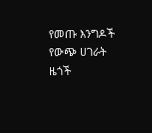የመጡ እንግዶች የውጭ ሀገራት ዜጎች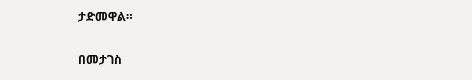ታድመዋል።

በመታገስ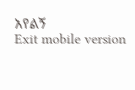አየልኝ
Exit mobile version